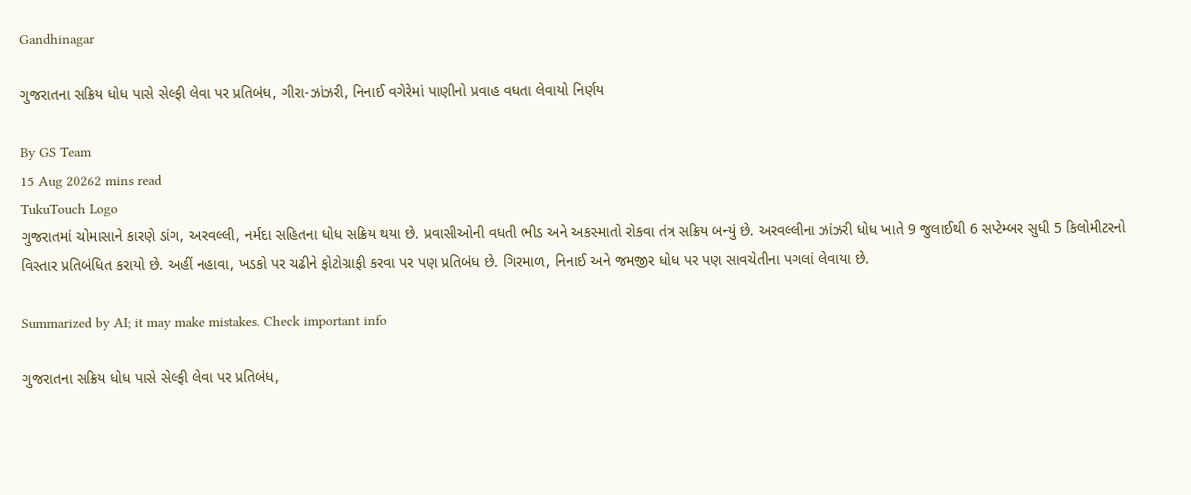Gandhinagar

ગુજરાતના સક્રિય ધોધ પાસે સેલ્ફી લેવા પર પ્રતિબંધ, ગીરા-ઝાંઝરી, નિનાઈ વગેરેમાં પાણીનો પ્રવાહ વધતા લેવાયો નિર્ણય

By GS Team
15 Aug 20262 mins read
TukuTouch Logo
ગુજરાતમાં ચોમાસાને કારણે ડાંગ, અરવલ્લી, નર્મદા સહિતના ધોધ સક્રિય થયા છે. પ્રવાસીઓની વધતી ભીડ અને અકસ્માતો રોકવા તંત્ર સક્રિય બન્યું છે. અરવલ્લીના ઝાંઝરી ધોધ ખાતે 9 જુલાઈથી 6 સપ્ટેમ્બર સુધી 5 કિલોમીટરનો વિસ્તાર પ્રતિબંધિત કરાયો છે. અહીં નહાવા, ખડકો પર ચઢીને ફોટોગ્રાફી કરવા પર પણ પ્રતિબંધ છે. ગિરમાળ, નિનાઈ અને જમજીર ધોધ પર પણ સાવચેતીના પગલાં લેવાયા છે.

Summarized by AI; it may make mistakes. Check important info

ગુજરાતના સક્રિય ધોધ પાસે સેલ્ફી લેવા પર પ્રતિબંધ,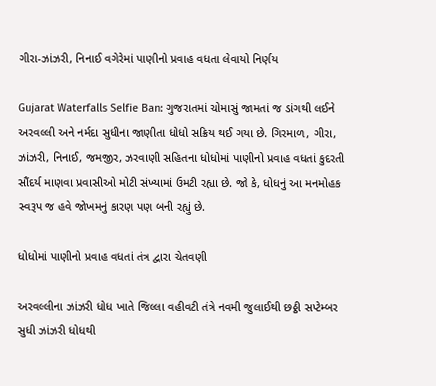ગીરા-ઝાંઝરી, નિનાઈ વગેરેમાં પાણીનો પ્રવાહ વધતા લેવાયો નિર્ણય

Gujarat Waterfalls Selfie Ban: ગુજરાતમાં ચોમાસું જામતાં જ ડાંગથી લઈને અરવલ્લી અને નર્મદા સુધીના જાણીતા ધોધો સક્રિય થઈ ગયા છે. ગિરમાળ, ગીરા, ઝાંઝરી, નિનાઈ, જમજીર, ઝરવાણી સહિતના ધોધોમાં પાણીનો પ્રવાહ વધતાં કુદરતી સૌંદર્ય માણવા પ્રવાસીઓ મોટી સંખ્યામાં ઉમટી રહ્યા છે. જો કે, ધોધનું આ મનમોહક સ્વરૂપ જ હવે જોખમનું કારણ પણ બની રહ્યું છે.

ધોધોમાં પાણીનો પ્રવાહ વધતાં તંત્ર દ્વારા ચેતવણી

અરવલ્લીના ઝાંઝરી ધોધ ખાતે જિલ્લા વહીવટી તંત્રે નવમી જુલાઈથી છઠ્ઠી સપ્ટેમ્બર સુધી ઝાંઝરી ધોધથી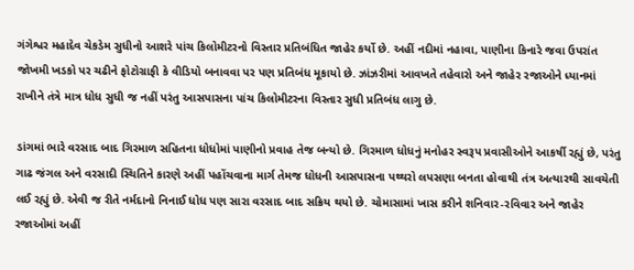ગંગેશ્વર મહાદેવ ચેકડેમ સુધીનો આશરે પાંચ કિલોમીટરનો વિસ્તાર પ્રતિબંધિત જાહેર કર્યો છે. અહીં નદીમાં નહાવા, પાણીના કિનારે જવા ઉપરાંત જોખમી ખડકો પર ચઢીને ફોટોગ્રાફી કે વીડિયો બનાવવા પર પણ પ્રતિબંધ મૂકાયો છે. ઝાંઝરીમાં આવખતે તહેવારો અને જાહેર રજાઓને ધ્યાનમાં રાખીને તંત્રે માત્ર ધોધ સુધી જ નહીં પરંતુ આસપાસના પાંચ કિલોમીટરના વિસ્તાર સુધી પ્રતિબંધ લાગુ છે.

ડાંગમાં ભારે વરસાદ બાદ ગિરમાળ સહિતના ધોધોમાં પાણીનો પ્રવાહ તેજ બન્યો છે. ગિરમાળ ધોધનું મનોહર સ્વરૂપ પ્રવાસીઓને આકર્ષી રહ્યું છે, પરંતુ ગાઢ જંગલ અને વરસાદી સ્થિતિને કારણે અહીં પહોંચવાના માર્ગ તેમજ ધોધની આસપાસના પથ્થરો લપસણા બનતા હોવાથી તંત્ર અત્યારથી સાવચેતી લઈ રહ્યું છે. એવી જ રીતે નર્મદાનો નિનાઈ ધોધ પણ સારા વરસાદ બાદ સક્રિય થયો છે. ચોમાસામાં ખાસ કરીને શનિવાર-રવિવાર અને જાહેર રજાઓમાં અહીં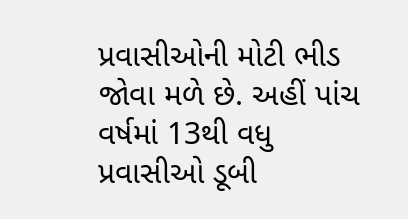પ્રવાસીઓની મોટી ભીડ જોવા મળે છે. અહીં પાંચ વર્ષમાં 13થી વધુ પ્રવાસીઓ ડૂબી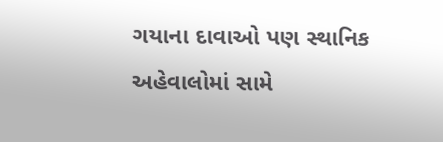ગયાના દાવાઓ પણ સ્થાનિક અહેવાલોમાં સામે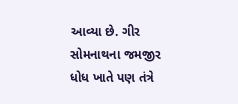આવ્યા છે. ગીર સોમનાથના જમજીર ધોધ ખાતે પણ તંત્રે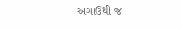અગાઉથી જ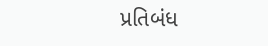પ્રતિબંધ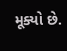મૂક્યો છે.